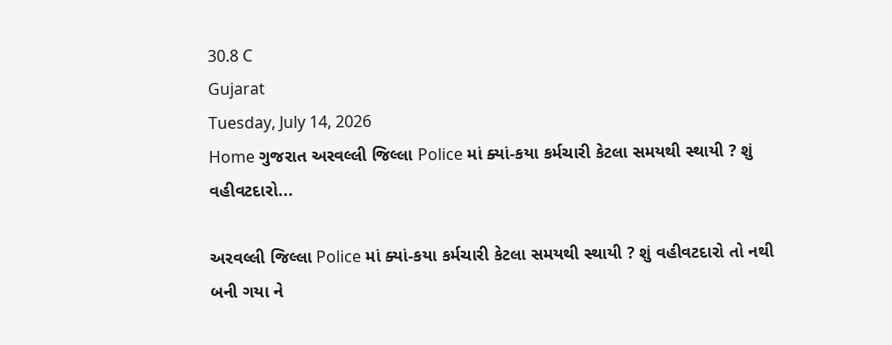30.8 C
Gujarat
Tuesday, July 14, 2026
Home ગુજરાત અરવલ્લી જિલ્લા Police માં ક્યાં-કયા કર્મચારી કેટલા સમયથી સ્થાયી ? શું વહીવટદારો...

અરવલ્લી જિલ્લા Police માં ક્યાં-કયા કર્મચારી કેટલા સમયથી સ્થાયી ? શું વહીવટદારો તો નથી બની ગયા ને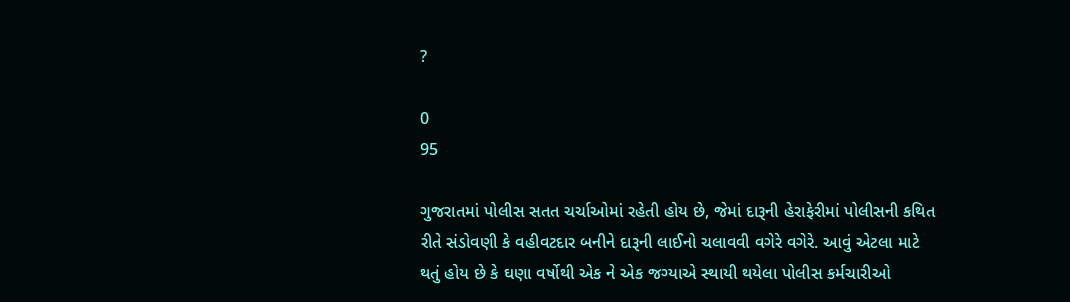?

0
95

ગુજરાતમાં પોલીસ સતત ચર્ચાઓમાં રહેતી હોય છે, જેમાં દારૂની હેરાફેરીમાં પોલીસની કથિત રીતે સંડોવણી કે વહીવટદાર બનીને દારૂની લાઈનો ચલાવવી વગેરે વગેરે. આવું એટલા માટે થતું હોય છે કે ઘણા વર્ષોથી એક ને એક જગ્યાએ સ્થાયી થયેલા પોલીસ કર્મચારીઓ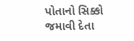પોતાનો સિક્કો જમાવી દેતા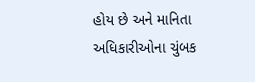હોય છે અને માનિતા અધિકારીઓના ચુંબક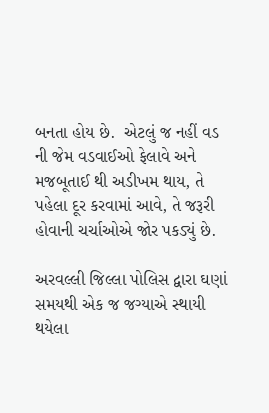બનતા હોય છે.  એટલું જ નહીં વડ ની જેમ વડવાઈઓ ફેલાવે અને મજબૂતાઈ થી અડીખમ થાય, તે પહેલા દૂર કરવામાં આવે, તે જરૂરી હોવાની ચર્ચાઓએ જોર પકડ્યું છે.

અરવલ્લી જિલ્લા પોલિસ દ્વારા ઘણાં સમયથી એક જ જગ્યાએ સ્થાયી થયેલા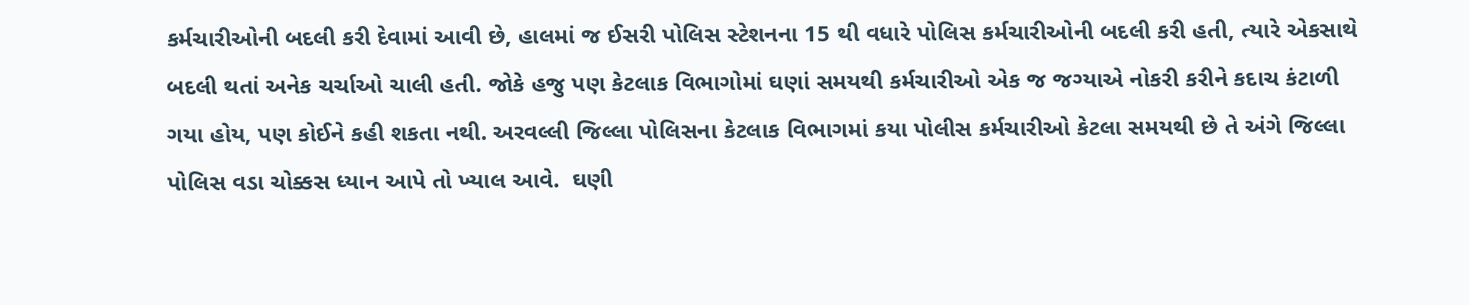કર્મચારીઓની બદલી કરી દેવામાં આવી છે, હાલમાં જ ઈસરી પોલિસ સ્ટેશનના 15 થી વધારે પોલિસ કર્મચારીઓની બદલી કરી હતી, ત્યારે એકસાથે બદલી થતાં અનેક ચર્ચાઓ ચાલી હતી. જોકે હજુ પણ કેટલાક વિભાગોમાં ઘણાં સમયથી કર્મચારીઓ એક જ જગ્યાએ નોકરી કરીને કદાચ કંટાળી ગયા હોય, પણ કોઈને કહી શકતા નથી. અરવલ્લી જિલ્લા પોલિસના કેટલાક વિભાગમાં કયા પોલીસ કર્મચારીઓ કેટલા સમયથી છે તે અંગે જિલ્લા પોલિસ વડા ચોક્કસ ધ્યાન આપે તો ખ્યાલ આવે.  ઘણી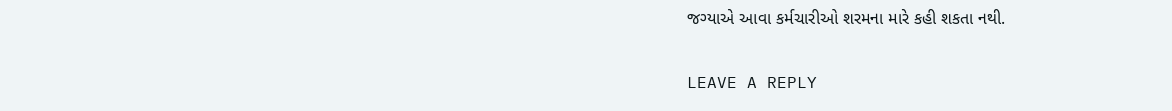જગ્યાએ આવા કર્મચારીઓ શરમના મારે કહી શકતા નથી.

LEAVE A REPLY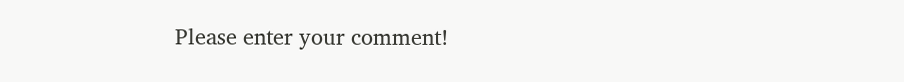Please enter your comment!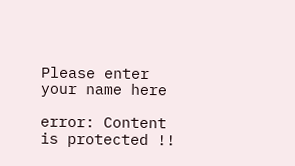Please enter your name here

error: Content is protected !!